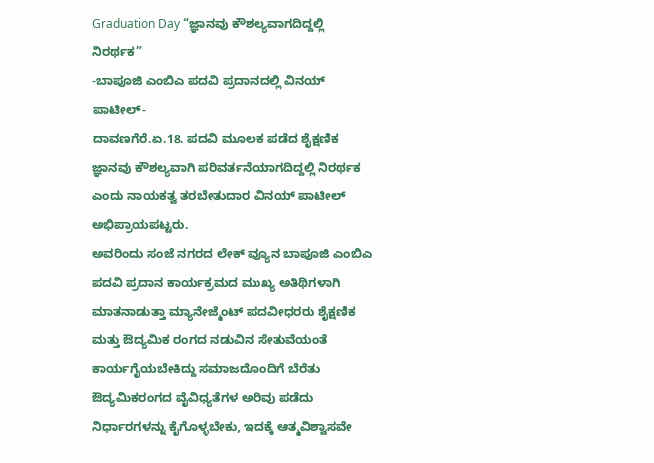Graduation Day “ಜ್ಞಾನವು ಕೌಶಲ್ಯವಾಗದಿದ್ದಲ್ಲಿ ನಿರರ್ಥಕ”
-ಬಾಪೂಜಿ ಎಂಬಿಎ ಪದವಿ ಪ್ರದಾನದಲ್ಲಿ ವಿನಯ್ ಪಾಟೀಲ್-
ದಾವಣಗೆರೆ.ಏ.18. ಪದವಿ ಮೂಲಕ ಪಡೆದ ಶೈಕ್ಷಣಿಕ ಜ್ಞಾನವು ಕೌಶಲ್ಯವಾಗಿ ಪರಿವರ್ತನೆಯಾಗದಿದ್ದಲ್ಲಿ ನಿರರ್ಥಕ ಎಂದು ನಾಯಕತ್ವ ತರಬೇತುದಾರ ವಿನಯ್ ಪಾಟೀಲ್ ಅಭಿಪ್ರಾಯಪಟ್ಟರು.
ಅವರಿಂದು ಸಂಜೆ ನಗರದ ಲೇಕ್ ವ್ಯೂನ ಬಾಪೂಜಿ ಎಂಬಿಎ ಪದವಿ ಪ್ರದಾನ ಕಾರ್ಯಕ್ರಮದ ಮುಖ್ಯ ಅತಿಥಿಗಳಾಗಿ ಮಾತನಾಡುತ್ತಾ ಮ್ಯಾನೇಜ್ಮೆಂಟ್ ಪದವೀಧರರು ಶೈಕ್ಷಣಿಕ ಮತ್ತು ಔದ್ಯಮಿಕ ರಂಗದ ನಡುವಿನ ಸೇತುವೆಯಂತೆ ಕಾರ್ಯಗೈಯಬೇಕಿದ್ದು ಸಮಾಜದೊಂದಿಗೆ ಬೆರೆತು ಔದ್ಯಮಿಕರಂಗದ ವೈವಿಧ್ಯತೆಗಳ ಅರಿವು ಪಡೆದು ನಿರ್ಧಾರಗಳನ್ನು ಕೈಗೊಳ್ಳಬೇಕು, ಇದಕ್ಕೆ ಆತ್ಮವಿಶ್ವಾಸವೇ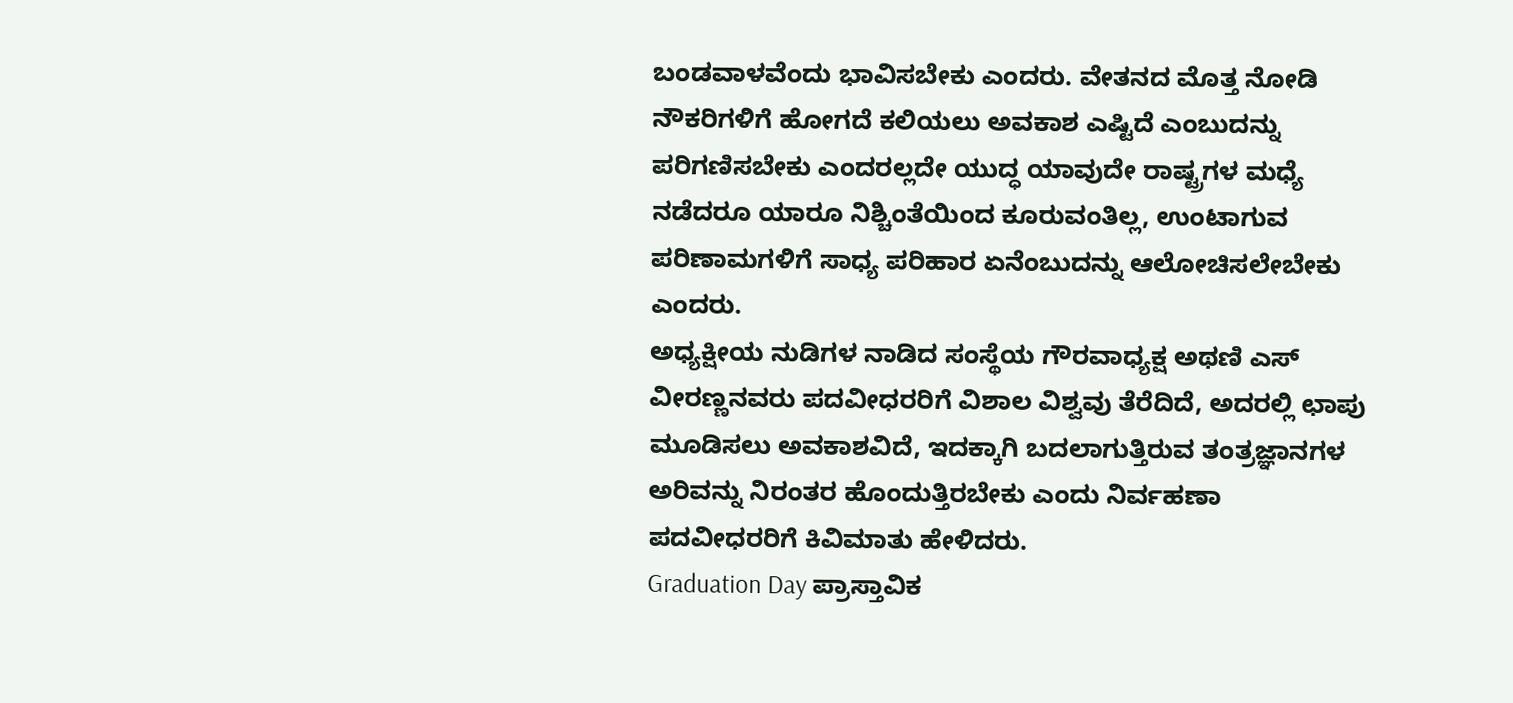ಬಂಡವಾಳವೆಂದು ಭಾವಿಸಬೇಕು ಎಂದರು. ವೇತನದ ಮೊತ್ತ ನೋಡಿ ನೌಕರಿಗಳಿಗೆ ಹೋಗದೆ ಕಲಿಯಲು ಅವಕಾಶ ಎಷ್ಟಿದೆ ಎಂಬುದನ್ನು ಪರಿಗಣಿಸಬೇಕು ಎಂದರಲ್ಲದೇ ಯುದ್ಧ ಯಾವುದೇ ರಾಷ್ಟ್ರಗಳ ಮಧ್ಯೆ ನಡೆದರೂ ಯಾರೂ ನಿಶ್ಚಿಂತೆಯಿಂದ ಕೂರುವಂತಿಲ್ಲ, ಉಂಟಾಗುವ ಪರಿಣಾಮಗಳಿಗೆ ಸಾಧ್ಯ ಪರಿಹಾರ ಏನೆಂಬುದನ್ನು ಆಲೋಚಿಸಲೇಬೇಕು ಎಂದರು.
ಅಧ್ಯಕ್ಷೀಯ ನುಡಿಗಳ ನಾಡಿದ ಸಂಸ್ಥೆಯ ಗೌರವಾಧ್ಯಕ್ಷ ಅಥಣಿ ಎಸ್ ವೀರಣ್ಣನವರು ಪದವೀಧರರಿಗೆ ವಿಶಾಲ ವಿಶ್ವವು ತೆರೆದಿದೆ, ಅದರಲ್ಲಿ ಛಾಪು ಮೂಡಿಸಲು ಅವಕಾಶವಿದೆ, ಇದಕ್ಕಾಗಿ ಬದಲಾಗುತ್ತಿರುವ ತಂತ್ರಜ್ಞಾನಗಳ ಅರಿವನ್ನು ನಿರಂತರ ಹೊಂದುತ್ತಿರಬೇಕು ಎಂದು ನಿರ್ವಹಣಾ ಪದವೀಧರರಿಗೆ ಕಿವಿಮಾತು ಹೇಳಿದರು.
Graduation Day ಪ್ರಾಸ್ತಾವಿಕ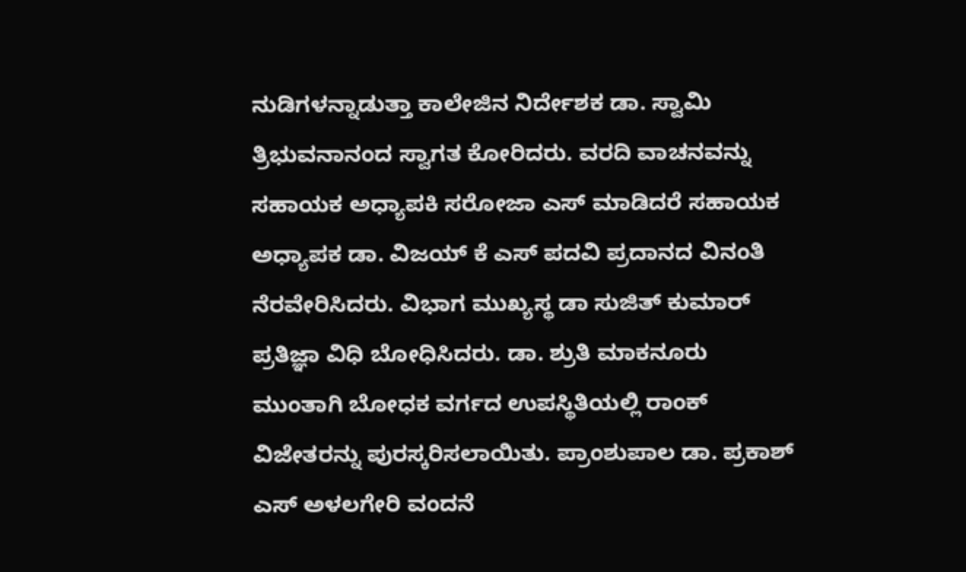ನುಡಿಗಳನ್ನಾಡುತ್ತಾ ಕಾಲೇಜಿನ ನಿರ್ದೇಶಕ ಡಾ. ಸ್ವಾಮಿ ತ್ರಿಭುವನಾನಂದ ಸ್ವಾಗತ ಕೋರಿದರು. ವರದಿ ವಾಚನವನ್ನು ಸಹಾಯಕ ಅಧ್ಯಾಪಕಿ ಸರೋಜಾ ಎಸ್ ಮಾಡಿದರೆ ಸಹಾಯಕ ಅಧ್ಯಾಪಕ ಡಾ. ವಿಜಯ್ ಕೆ ಎಸ್ ಪದವಿ ಪ್ರದಾನದ ವಿನಂತಿ ನೆರವೇರಿಸಿದರು. ವಿಭಾಗ ಮುಖ್ಯಸ್ಥ ಡಾ ಸುಜಿತ್ ಕುಮಾರ್ ಪ್ರತಿಜ್ಞಾ ವಿಧಿ ಬೋಧಿಸಿದರು. ಡಾ. ಶ್ರುತಿ ಮಾಕನೂರು ಮುಂತಾಗಿ ಬೋಧಕ ವರ್ಗದ ಉಪಸ್ಥಿತಿಯಲ್ಲಿ ರಾಂಕ್ ವಿಜೇತರನ್ನು ಪುರಸ್ಕರಿಸಲಾಯಿತು. ಪ್ರಾಂಶುಪಾಲ ಡಾ. ಪ್ರಕಾಶ್ ಎಸ್ ಅಳಲಗೇರಿ ವಂದನೆ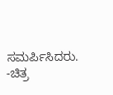ಸಮರ್ಪಿಸಿದರು.
-ಚಿತ್ರ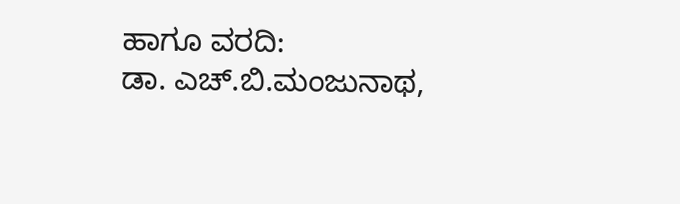ಹಾಗೂ ವರದಿ:
ಡಾ. ಎಚ್.ಬಿ.ಮಂಜುನಾಥ,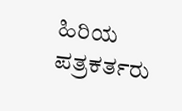ಹಿರಿಯ ಪತ್ರಕರ್ತರು